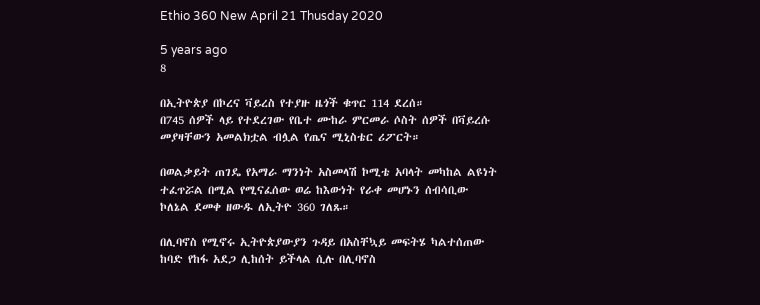Ethio 360 New April 21 Thusday 2020

5 years ago
8

በኢትዮጵያ በኮረና ቫይረስ የተያዙ ዜጎች ቁጥር 114 ደረሰ።
በ745 ሰዎች ላይ የተደረገው የቤተ ሙከራ ምርመራ ሶስት ሰዎች በቫይረሱ መያዛቸውን አመልክቷል ብሏል የጤና ሚኒስቴር ሪፖርት።

በወልቃይት ጠገዴ የአማራ ማንነት አስመላሽ ኮሚቴ አባላት መካከል ልዩነት ተፈጥሯል በሚል የሚናፈሰው ወሬ ከእውነት የራቀ መሆኑን ሰብሳቢው ኮለኔል ደመቀ ዘውዱ ለኢትዮ 360 ገለጹ።

በሊባኖስ የሚኖሩ ኢትዮጵያውያን ጉዳይ በአስቸኳይ መፍትሄ ካልተሰጠው ከባድ የከፋ አደጋ ሊከሰት ይችላል ሲሉ በሊባኖስ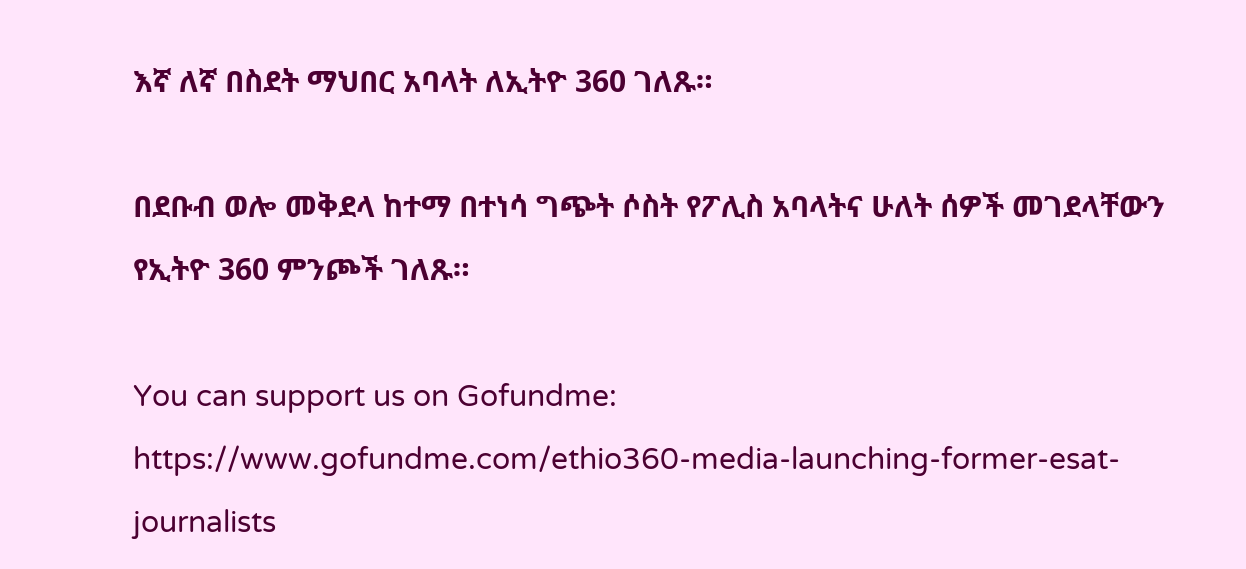እኛ ለኛ በስደት ማህበር አባላት ለኢትዮ 360 ገለጹ።

በደቡብ ወሎ መቅደላ ከተማ በተነሳ ግጭት ሶስት የፖሊስ አባላትና ሁለት ሰዎች መገደላቸውን የኢትዮ 360 ምንጮች ገለጹ።

You can support us on Gofundme: https://www.gofundme.com/ethio360-media-launching-former-esat-journalists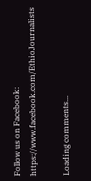Follow us on Facebook: https://www.facebook.com/EthioJournalists

Loading comments...